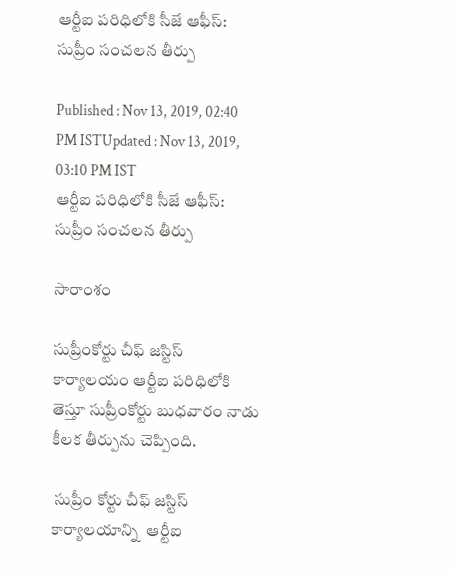ఆర్టీఐ పరిధిలోకి సీజే ఆఫీస్: సుప్రీం సంచలన తీర్పు

Published : Nov 13, 2019, 02:40 PM ISTUpdated : Nov 13, 2019, 03:10 PM IST
ఆర్టీఐ పరిధిలోకి సీజే ఆఫీస్: సుప్రీం సంచలన తీర్పు

సారాంశం

సుప్రీంకోర్టు చీఫ్ జస్టిస్ కార్యాలయం ఆర్టీఐ పరిధిలోకి తెస్తూ సుప్రీంకోర్టు బుధవారం నాడు కీలక తీర్పును చెప్పింది.

 సుప్రీం కోర్టు చీఫ్ జస్టిస్ కార్యాలయాన్ని  ఆర్టీఐ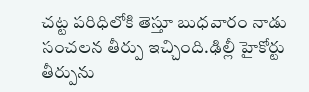చట్ట పరిధిలోకి తెస్తూ బుధవారం నాడు సంచలన తీర్పు ఇచ్చింది.ఢిల్లీ హైకోర్టు తీర్పును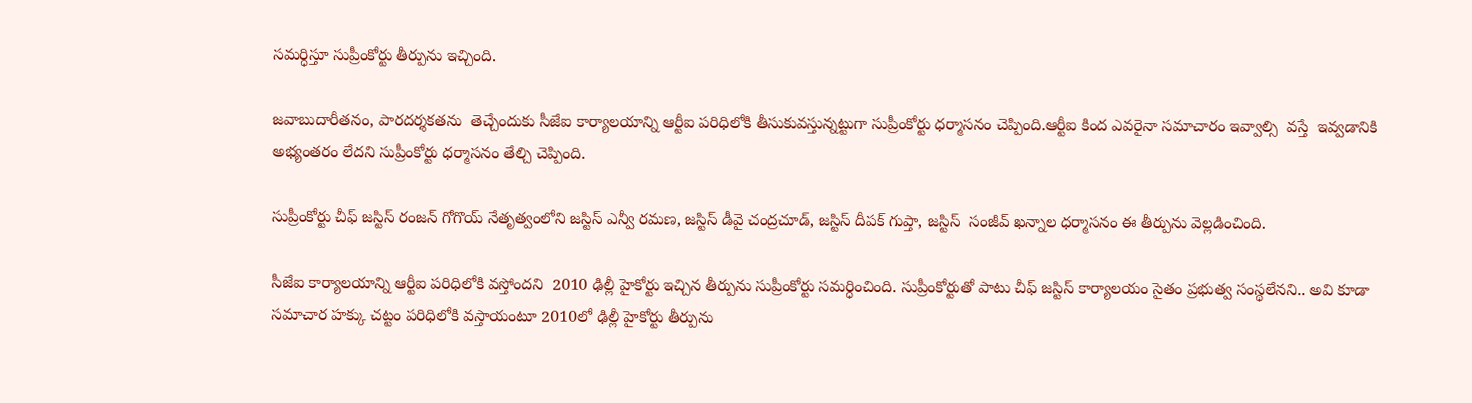సమర్ధిస్తూ సుప్రీంకోర్టు తీర్పును ఇచ్చింది.

జవాబుదారీతనం, పారదర్శకతను  తెచ్చేందుకు సీజేఐ కార్యాలయాన్ని ఆర్టీఐ పరిధిలోకి తీసుకువస్తున్నట్టుగా సుప్రీంకోర్టు ధర్మాసనం చెప్పింది.ఆర్టీఐ కింద ఎవరైనా సమాచారం ఇవ్వాల్సి  వస్తే  ఇవ్వడానికి అభ్యంతరం లేదని సుప్రీంకోర్టు ధర్మాసనం తేల్చి చెప్పింది.

సుప్రీంకోర్టు చీఫ్ జస్టిస్ రంజన్ గోగొయ్ నేతృత్వంలోని జస్టిస్ ఎన్వీ రమణ, జస్టిస్ డీవై చంద్రచూడ్, జస్టిస్ దీపక్ గుప్తా, జస్టిస్  సంజీవ్ ఖన్నాల ధర్మాసనం ఈ తీర్పును వెల్లడించింది.

సీజేఐ కార్యాలయాన్ని ఆర్టీఐ పరిధిలోకి వస్తోందని  2010 ఢిల్లీ హైకోర్టు ఇచ్చిన తీర్పును సుప్రీంకోర్టు సమర్ధించింది. సుప్రీంకోర్టుతో పాటు చీఫ్ జస్టిస్ కార్యాలయం సైతం ప్రభుత్వ సంస్థలేనని.. అవి కూడా సమాచార హక్కు చట్టం పరిధిలోకి వస్తాయంటూ 2010లో ఢిల్లీ హైకోర్టు తీర్పును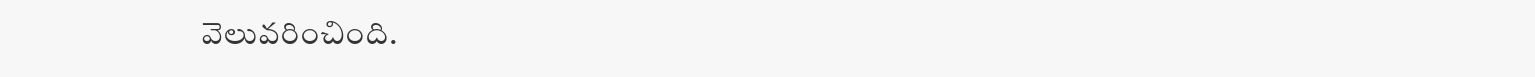వెలువరించింది.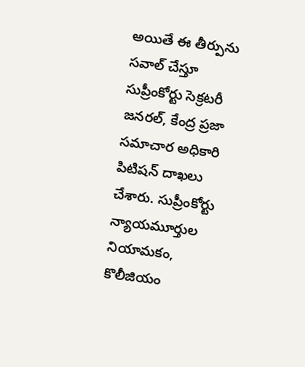అయితే ఈ తీర్పును సవాల్ చేస్తూ సుప్రీంకోర్టు సెక్రటరీ జనరల్, కేంద్ర ప్రజా సమాచార అధికారి పిటిషన్ దాఖలు చేశారు. సుప్రీంకోర్టు న్యాయమూర్తుల నియామకం, కొలీజియం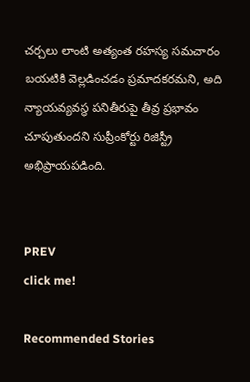చర్చలు లాంటి అత్యంత రహస్య సమచారం బయటికి వెల్లడించడం ప్రమాదకరమని, అది న్యాయవ్యవస్థ పనితీరుపై తీవ్ర ప్రభావం చూపుతుందని సుప్రీంకోర్టు రిజిస్ట్రీ అభిప్రాయపడింది.


PREV
click me!

Recommended Stories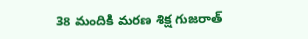38 మందికి మరణ శిక్ష గుజరాత్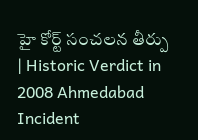హై కోర్ట్ సంచలన తీర్పు | Historic Verdict in 2008 Ahmedabad Incident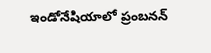ఇండోనేషియాలో ప్రంబనన్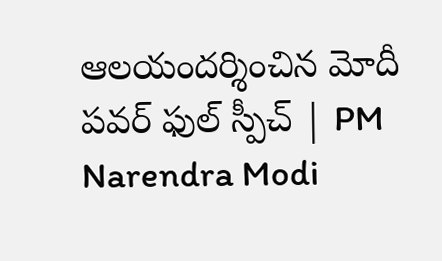ఆలయందర్శించిన మోదీ పవర్ ఫుల్ స్పీచ్ | PM Narendra Modi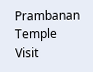Prambanan Temple Visit